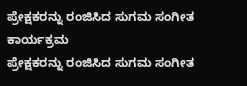ಪ್ರೇಕ್ಷಕರನ್ನು ರಂಜಿಸಿದ ಸುಗಮ ಸಂಗೀತ ಕಾರ್ಯಕ್ರಮ
ಪ್ರೇಕ್ಷಕರನ್ನು ರಂಜಿಸಿದ ಸುಗಮ ಸಂಗೀತ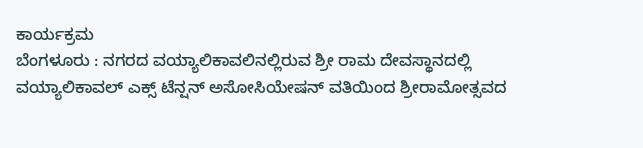ಕಾರ್ಯಕ್ರಮ
ಬೆಂಗಳೂರು : ನಗರದ ವಯ್ಯಾಲಿಕಾವಲಿನಲ್ಲಿರುವ ಶ್ರೀ ರಾಮ ದೇವಸ್ಥಾನದಲ್ಲಿ ವಯ್ಯಾಲಿಕಾವಲ್ ಎಕ್ಸ್ ಟೆನ್ಷನ್ ಅಸೋಸಿಯೇಷನ್ ವತಿಯಿಂದ ಶ್ರೀರಾಮೋತ್ಸವದ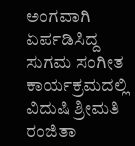ಅಂಗವಾಗಿ ಏರ್ಪಡಿಸಿದ್ದ ಸುಗಮ ಸಂಗೀತ ಕಾರ್ಯಕ್ರಮದಲ್ಲಿ ವಿದುಷಿ ಶ್ರೀಮತಿ ರಂಜಿತಾ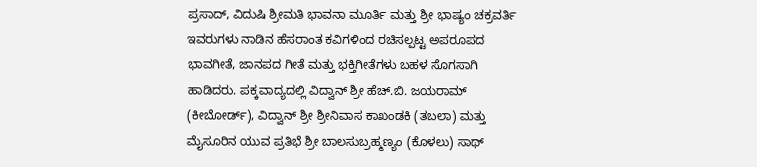ಪ್ರಸಾದ್, ವಿದುಷಿ ಶ್ರೀಮತಿ ಭಾವನಾ ಮೂರ್ತಿ ಮತ್ತು ಶ್ರೀ ಭಾಷ್ಯಂ ಚಕ್ರವರ್ತಿ ಇವರುಗಳು ನಾಡಿನ ಹೆಸರಾಂತ ಕವಿಗಳಿಂದ ರಚಿಸಲ್ಪಟ್ಟ ಅಪರೂಪದ ಭಾವಗೀತೆ, ಜಾನಪದ ಗೀತೆ ಮತ್ತು ಭಕ್ತಿಗೀತೆಗಳು ಬಹಳ ಸೊಗಸಾಗಿ ಹಾಡಿದರು. ಪಕ್ಕವಾದ್ಯದಲ್ಲಿ ವಿದ್ವಾನ್ ಶ್ರೀ ಹೆಚ್.ಬಿ. ಜಯರಾಮ್ (ಕೀಬೋರ್ಡ್), ವಿದ್ವಾನ್ ಶ್ರೀ ಶ್ರೀನಿವಾಸ ಕಾಖಂಡಕಿ (ತಬಲಾ) ಮತ್ತು ಮೈಸೂರಿನ ಯುವ ಪ್ರತಿಭೆ ಶ್ರೀ ಬಾಲಸುಬ್ರಹ್ಮಣ್ಯಂ (ಕೊಳಲು) ಸಾಥ್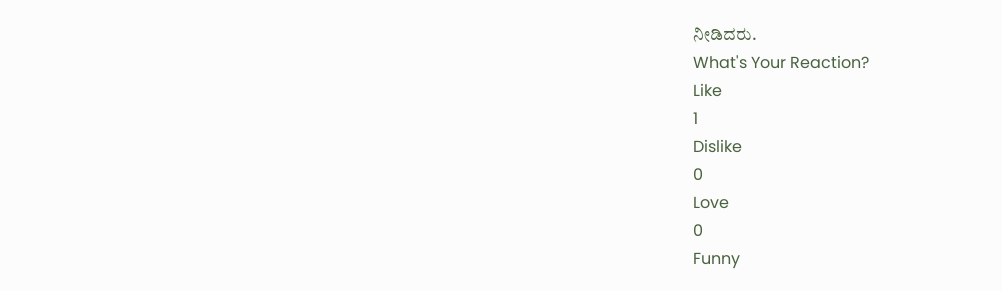ನೀಡಿದರು.
What's Your Reaction?
Like
1
Dislike
0
Love
0
Funny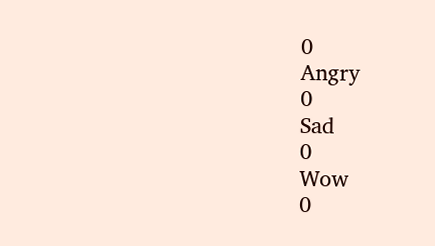0
Angry
0
Sad
0
Wow
0